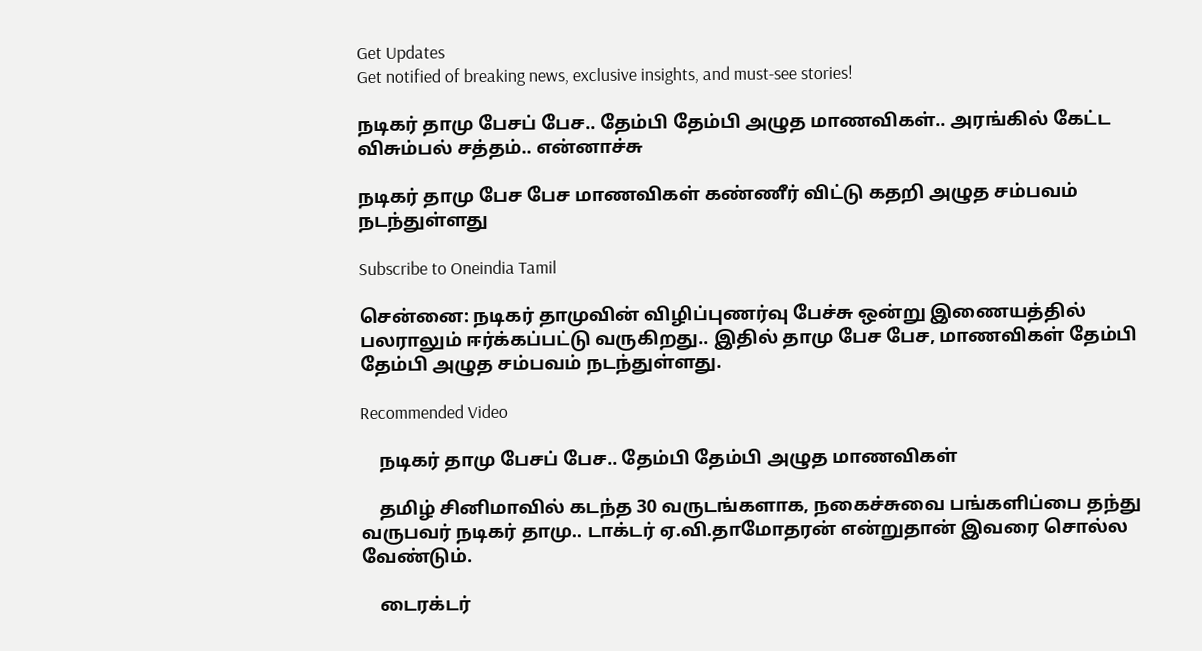Get Updates
Get notified of breaking news, exclusive insights, and must-see stories!

நடிகர் தாமு பேசப் பேச.. தேம்பி தேம்பி அழுத மாணவிகள்.. அரங்கில் கேட்ட விசும்பல் சத்தம்.. என்னாச்சு

நடிகர் தாமு பேச பேச மாணவிகள் கண்ணீர் விட்டு கதறி அழுத சம்பவம் நடந்துள்ளது

Subscribe to Oneindia Tamil

சென்னை: நடிகர் தாமுவின் விழிப்புணர்வு பேச்சு ஒன்று இணையத்தில் பலராலும் ஈர்க்கப்பட்டு வருகிறது.. இதில் தாமு பேச பேச, மாணவிகள் தேம்பி தேம்பி அழுத சம்பவம் நடந்துள்ளது.

Recommended Video

    நடிகர் தாமு பேசப் பேச.. தேம்பி தேம்பி அழுத மாணவிகள்

    தமிழ் சினிமாவில் கடந்த 30 வருடங்களாக, நகைச்சுவை பங்களிப்பை தந்து வருபவர் நடிகர் தாமு.. டாக்டர் ஏ.வி.தாமோதரன் என்றுதான் இவரை சொல்ல வேண்டும்.

    டைரக்டர்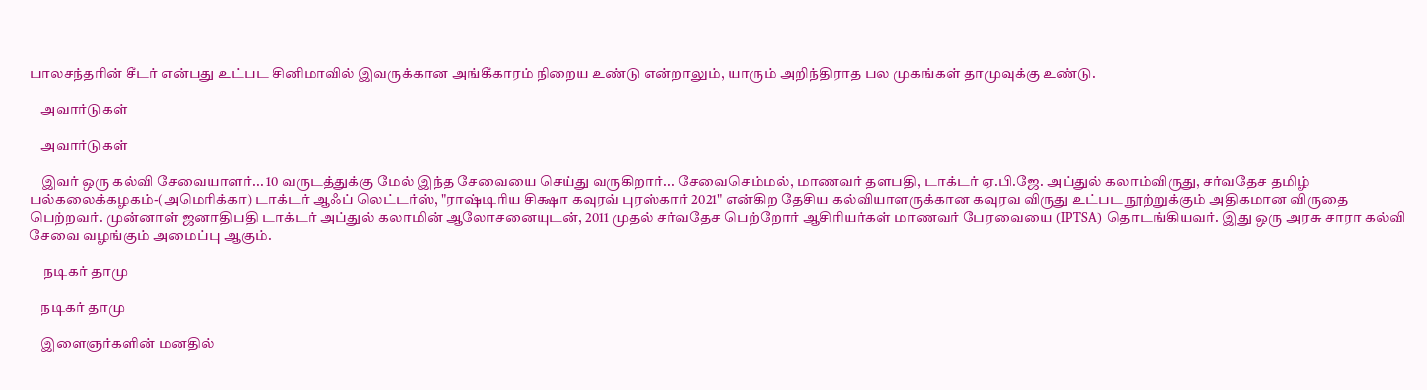பாலசந்தரின் சீடர் என்பது உட்பட சினிமாவில் இவருக்கான அங்கீகாரம் நிறைய உண்டு என்றாலும், யாரும் அறிந்திராத பல முகங்கள் தாமுவுக்கு உண்டு.

    அவார்டுகள்

    அவார்டுகள்

    இவர் ஒரு கல்வி சேவையாளர்... 10 வருடத்துக்கு மேல் இந்த சேவையை செய்து வருகிறார்... சேவைசெம்மல், மாணவர் தளபதி, டாக்டர் ஏ.பி.ஜே. அப்துல் கலாம்விருது, சர்வதேச தமிழ் பல்கலைக்கழகம்-(அமெரிக்கா) டாக்டர் ஆஃப் லெட்டர்ஸ், "ராஷ்டிரிய சிக்ஷா கவுரவ் புரஸ்கார் 2021" என்கிற தேசிய கல்வியாளருக்கான கவுரவ விருது உட்பட நூற்றுக்கும் அதிகமான விருதை பெற்றவர். முன்னாள் ஜனாதிபதி டாக்டர் அப்துல் கலாமின் ஆலோசனையுடன், 2011 முதல் சர்வதேச பெற்றோர் ஆசிரியர்கள் மாணவர் பேரவையை (IPTSA) தொடங்கியவர். இது ஒரு அரசு சாரா கல்வி சேவை வழங்கும் அமைப்பு ஆகும்.

     நடிகர் தாமு

    நடிகர் தாமு

    இளைஞர்களின் மனதில்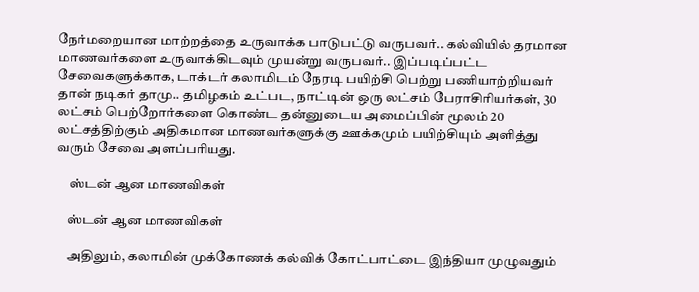நேர்மறையான மாற்றத்தை உருவாக்க பாடுபட்டு வருபவர்.. கல்வியில் தரமான மாணவர்களை உருவாக்கிடவும் முயன்று வருபவர்.. இப்படிப்பட்ட சேவைகளுக்காக, டாக்டர் கலாமிடம் நேரடி பயிற்சி பெற்று பணியாற்றியவர் தான் நடிகர் தாமு.. தமிழகம் உட்பட, நாட்டின் ஒரு லட்சம் பேராசிரியர்கள், 30 லட்சம் பெற்றோர்களை கொண்ட தன்னுடைய அமைப்பின் மூலம் 20 லட்சத்திற்கும் அதிகமான மாணவர்களுக்கு ஊக்கமும் பயிற்சியும் அளித்து வரும் சேவை அளப்பரியது.

     ஸ்டன் ஆன மாணவிகள்

    ஸ்டன் ஆன மாணவிகள்

    அதிலும், கலாமின் முக்கோணக் கல்விக் கோட்பாட்டை இந்தியா முழுவதும்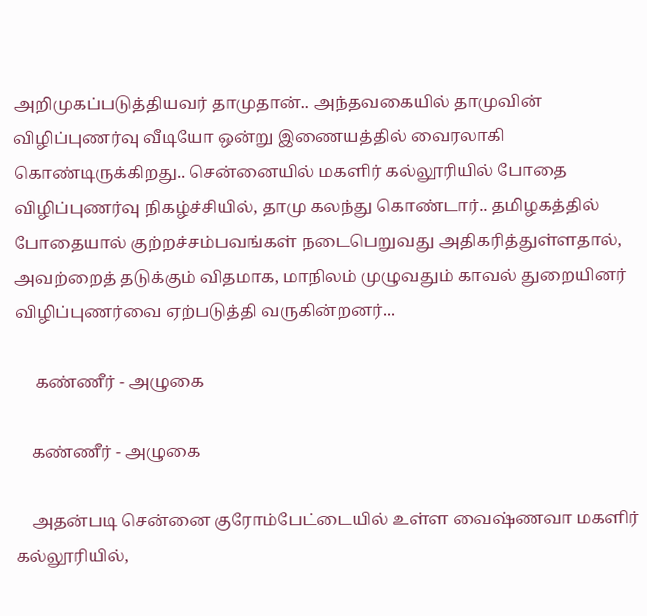அறிமுகப்படுத்தியவர் தாமுதான்.. அந்தவகையில் தாமுவின் விழிப்புணர்வு வீடியோ ஒன்று இணையத்தில் வைரலாகி கொண்டிருக்கிறது.. சென்னையில் மகளிர் கல்லூரியில் போதை விழிப்புணர்வு நிகழ்ச்சியில், தாமு கலந்து கொண்டார்.. தமிழகத்தில் போதையால் குற்றச்சம்பவங்கள் நடைபெறுவது அதிகரித்துள்ளதால், அவற்றைத் தடுக்கும் விதமாக, மாநிலம் முழுவதும் காவல் துறையினர் விழிப்புணர்வை ஏற்படுத்தி வருகின்றனர்...

     கண்ணீர் - அழுகை

    கண்ணீர் - அழுகை

    அதன்படி சென்னை குரோம்பேட்டையில் உள்ள வைஷ்ணவா மகளிர் கல்லூரியில்,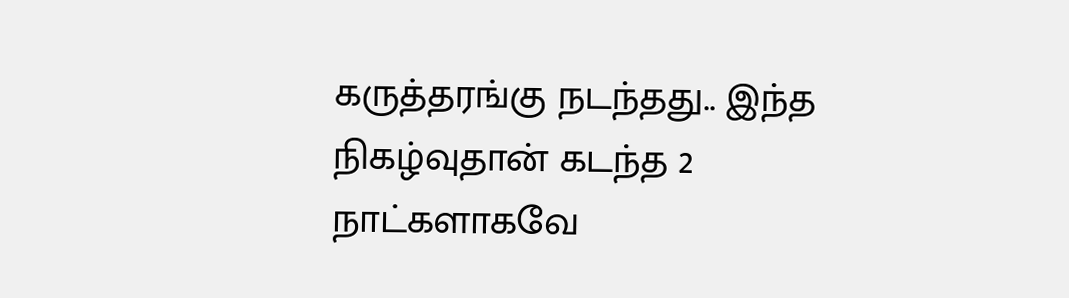கருத்தரங்கு நடந்தது.. இந்த நிகழ்வுதான் கடந்த 2 நாட்களாகவே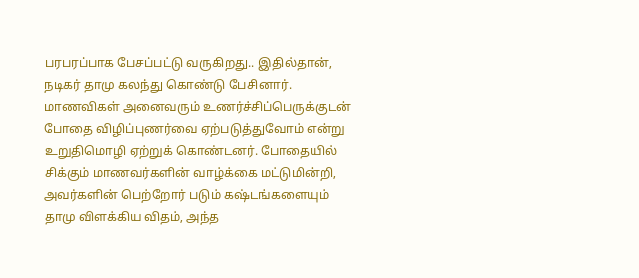பரபரப்பாக பேசப்பட்டு வருகிறது.. இதில்தான், நடிகர் தாமு கலந்து கொண்டு பேசினார். மாணவிகள் அனைவரும் உணர்ச்சிப்பெருக்குடன் போதை விழிப்புணர்வை ஏற்படுத்துவோம் என்று உறுதிமொழி ஏற்றுக் கொண்டனர். போதையில் சிக்கும் மாணவர்களின் வாழ்க்கை மட்டுமின்றி, அவர்களின் பெற்றோர் படும் கஷ்டங்களையும் தாமு விளக்கிய விதம், அந்த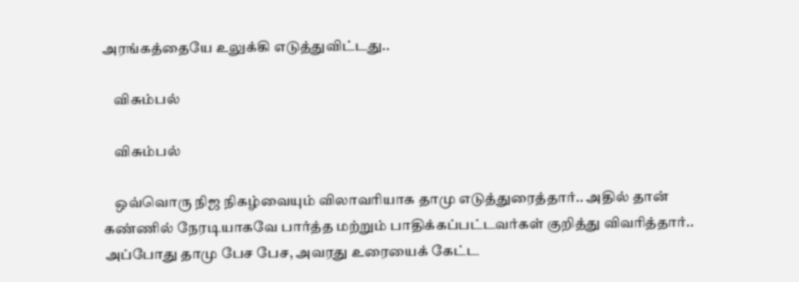அரங்கத்தையே உலுக்கி எடுத்துவிட்டது..

    விசும்பல்

    விசும்பல்

    ஒவ்வொரு நிஜ நிகழ்வையும் விலாவரியாக தாமு எடுத்துரைத்தார்.. அதில் தான் கண்ணில் நேரடியாகவே பார்த்த மற்றும் பாதிக்கப்பட்டவர்கள் குறித்து விவரித்தார்.. அப்போது தாமு பேச பேச, அவரது உரையைக் கேட்ட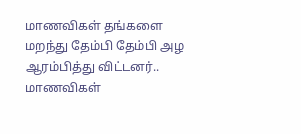மாணவிகள் தங்களை மறந்து தேம்பி தேம்பி அழ ஆரம்பித்து விட்டனர்.. மாணவிகள்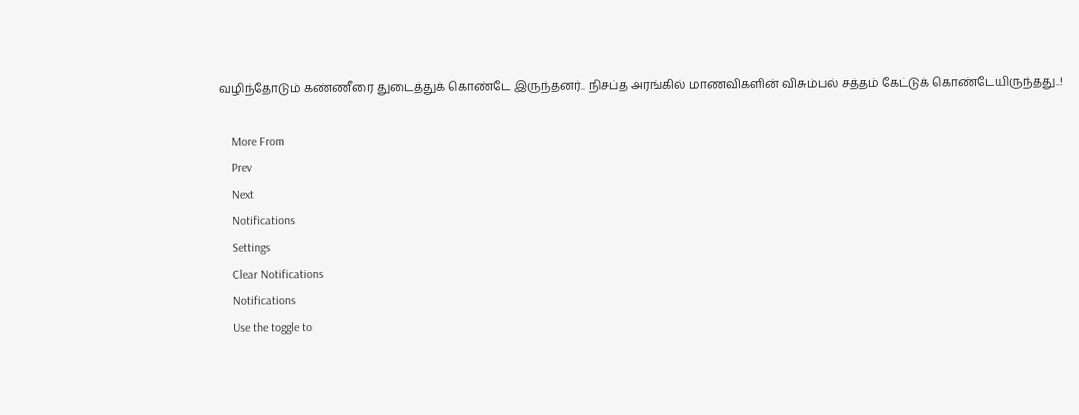வழிந்தோடும் கண்ணீரை துடைத்துக் கொண்டே இருந்தனர்.. நிசப்த அரங்கில் மாணவிகளின் விசும்பல் சத்தம் கேட்டுக் கொண்டேயிருந்தது..!

    More From
    Prev
    Next
    Notifications
    Settings
    Clear Notifications
    Notifications
    Use the toggle to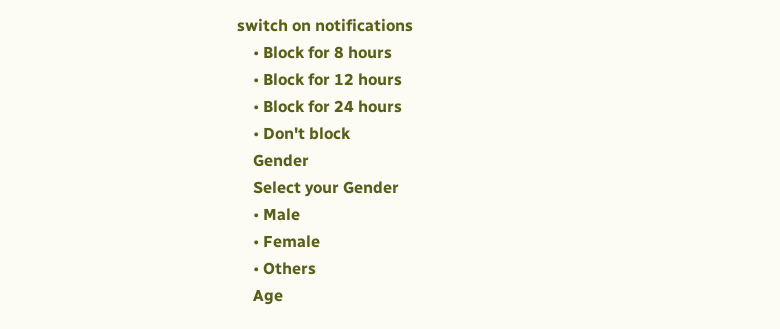switch on notifications
    • Block for 8 hours
    • Block for 12 hours
    • Block for 24 hours
    • Don't block
    Gender
    Select your Gender
    • Male
    • Female
    • Others
    Age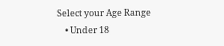Select your Age Range
    • Under 18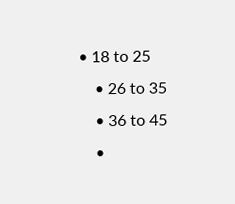• 18 to 25
    • 26 to 35
    • 36 to 45
    •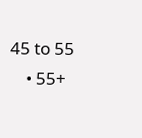45 to 55
    • 55+